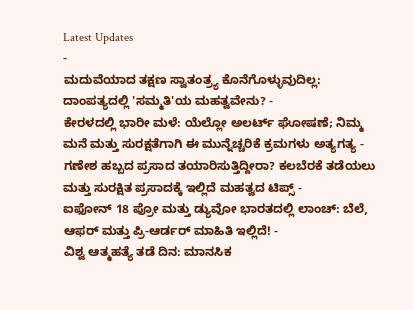Latest Updates
-
ಮದುವೆಯಾದ ತಕ್ಷಣ ಸ್ವಾತಂತ್ರ್ಯ ಕೊನೆಗೊಳ್ಳುವುದಿಲ್ಲ: ದಾಂಪತ್ಯದಲ್ಲಿ 'ಸಮ್ಮತಿ'ಯ ಮಹತ್ವವೇನು? -
ಕೇರಳದಲ್ಲಿ ಭಾರೀ ಮಳೆ: ಯೆಲ್ಲೋ ಅಲರ್ಟ್ ಘೋಷಣೆ; ನಿಮ್ಮ ಮನೆ ಮತ್ತು ಸುರಕ್ಷತೆಗಾಗಿ ಈ ಮುನ್ನೆಚ್ಚರಿಕೆ ಕ್ರಮಗಳು ಅತ್ಯಗತ್ಯ -
ಗಣೇಶ ಹಬ್ಬದ ಪ್ರಸಾದ ತಯಾರಿಸುತ್ತಿದ್ದೀರಾ? ಕಲಬೆರಕೆ ತಡೆಯಲು ಮತ್ತು ಸುರಕ್ಷಿತ ಪ್ರಸಾದಕ್ಕೆ ಇಲ್ಲಿದೆ ಮಹತ್ವದ ಟಿಪ್ಸ್ -
ಐಫೋನ್ 18 ಪ್ರೋ ಮತ್ತು ಡ್ಯುವೋ ಭಾರತದಲ್ಲಿ ಲಾಂಚ್: ಬೆಲೆ, ಆಫರ್ ಮತ್ತು ಪ್ರಿ-ಆರ್ಡರ್ ಮಾಹಿತಿ ಇಲ್ಲಿದೆ! -
ವಿಶ್ವ ಆತ್ಮಹತ್ಯೆ ತಡೆ ದಿನ: ಮಾನಸಿಕ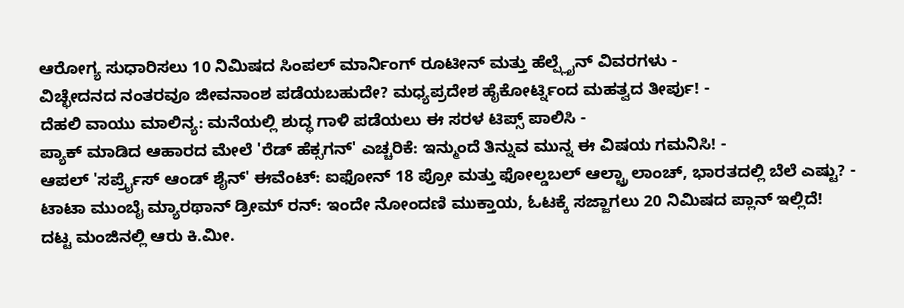ಆರೋಗ್ಯ ಸುಧಾರಿಸಲು 10 ನಿಮಿಷದ ಸಿಂಪಲ್ ಮಾರ್ನಿಂಗ್ ರೂಟೀನ್ ಮತ್ತು ಹೆಲ್ಪ್ಲೈನ್ ವಿವರಗಳು -
ವಿಚ್ಛೇದನದ ನಂತರವೂ ಜೀವನಾಂಶ ಪಡೆಯಬಹುದೇ? ಮಧ್ಯಪ್ರದೇಶ ಹೈಕೋರ್ಟ್ನಿಂದ ಮಹತ್ವದ ತೀರ್ಪು! -
ದೆಹಲಿ ವಾಯು ಮಾಲಿನ್ಯ: ಮನೆಯಲ್ಲಿ ಶುದ್ಧ ಗಾಳಿ ಪಡೆಯಲು ಈ ಸರಳ ಟಿಪ್ಸ್ ಪಾಲಿಸಿ -
ಪ್ಯಾಕ್ ಮಾಡಿದ ಆಹಾರದ ಮೇಲೆ 'ರೆಡ್ ಹೆಕ್ಸಗನ್' ಎಚ್ಚರಿಕೆ: ಇನ್ಮುಂದೆ ತಿನ್ನುವ ಮುನ್ನ ಈ ವಿಷಯ ಗಮನಿಸಿ! -
ಆಪಲ್ 'ಸರ್ಪ್ರೈಸ್ ಆಂಡ್ ಶೈನ್' ಈವೆಂಟ್: ಐಫೋನ್ 18 ಪ್ರೋ ಮತ್ತು ಫೋಲ್ಡಬಲ್ ಆಲ್ಟ್ರಾ ಲಾಂಚ್, ಭಾರತದಲ್ಲಿ ಬೆಲೆ ಎಷ್ಟು? -
ಟಾಟಾ ಮುಂಬೈ ಮ್ಯಾರಥಾನ್ ಡ್ರೀಮ್ ರನ್: ಇಂದೇ ನೋಂದಣಿ ಮುಕ್ತಾಯ, ಓಟಕ್ಕೆ ಸಜ್ಜಾಗಲು 20 ನಿಮಿಷದ ಪ್ಲಾನ್ ಇಲ್ಲಿದೆ!
ದಟ್ಟ ಮಂಜಿನಲ್ಲಿ ಆರು ಕಿ.ಮೀ.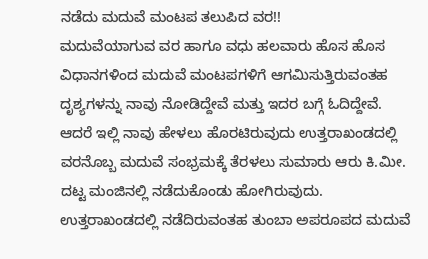ನಡೆದು ಮದುವೆ ಮಂಟಪ ತಲುಪಿದ ವರ!!
ಮದುವೆಯಾಗುವ ವರ ಹಾಗೂ ವಧು ಹಲವಾರು ಹೊಸ ಹೊಸ ವಿಧಾನಗಳಿಂದ ಮದುವೆ ಮಂಟಪಗಳಿಗೆ ಆಗಮಿಸುತ್ತಿರುವಂತಹ ದೃಶ್ಯಗಳನ್ನು ನಾವು ನೋಡಿದ್ದೇವೆ ಮತ್ತು ಇದರ ಬಗ್ಗೆ ಓದಿದ್ದೇವೆ. ಆದರೆ ಇಲ್ಲಿ ನಾವು ಹೇಳಲು ಹೊರಟಿರುವುದು ಉತ್ತರಾಖಂಡದಲ್ಲಿ ವರನೊಬ್ಬ ಮದುವೆ ಸಂಭ್ರಮಕ್ಕೆ ತೆರಳಲು ಸುಮಾರು ಆರು ಕಿ.ಮೀ. ದಟ್ಟ ಮಂಜಿನಲ್ಲಿ ನಡೆದುಕೊಂಡು ಹೋಗಿರುವುದು. ಉತ್ತರಾಖಂಡದಲ್ಲಿ ನಡೆದಿರುವಂತಹ ತುಂಬಾ ಅಪರೂಪದ ಮದುವೆ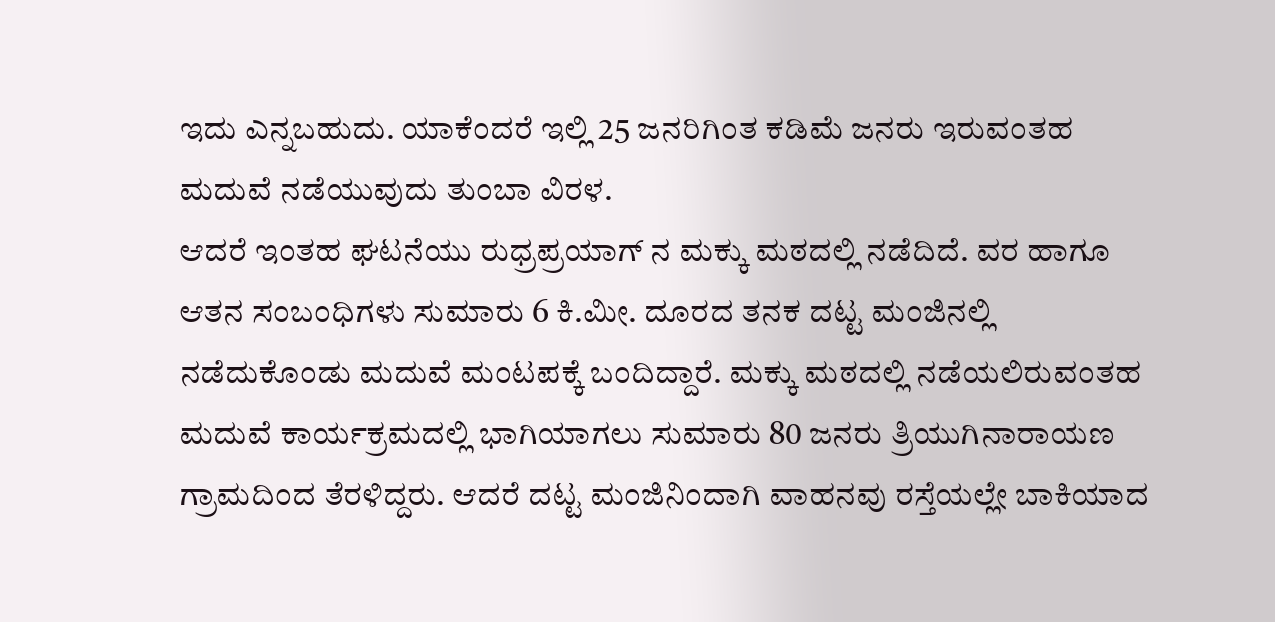ಇದು ಎನ್ನಬಹುದು. ಯಾಕೆಂದರೆ ಇಲ್ಲಿ 25 ಜನರಿಗಿಂತ ಕಡಿಮೆ ಜನರು ಇರುವಂತಹ ಮದುವೆ ನಡೆಯುವುದು ತುಂಬಾ ವಿರಳ.
ಆದರೆ ಇಂತಹ ಘಟನೆಯು ರುಧ್ರಪ್ರಯಾಗ್ ನ ಮಕ್ಕು ಮಠದಲ್ಲಿ ನಡೆದಿದೆ. ವರ ಹಾಗೂ ಆತನ ಸಂಬಂಧಿಗಳು ಸುಮಾರು 6 ಕಿ.ಮೀ. ದೂರದ ತನಕ ದಟ್ಟ ಮಂಜಿನಲ್ಲಿ ನಡೆದುಕೊಂಡು ಮದುವೆ ಮಂಟಪಕ್ಕೆ ಬಂದಿದ್ದಾರೆ. ಮಕ್ಕು ಮಠದಲ್ಲಿ ನಡೆಯಲಿರುವಂತಹ ಮದುವೆ ಕಾರ್ಯಕ್ರಮದಲ್ಲಿ ಭಾಗಿಯಾಗಲು ಸುಮಾರು 80 ಜನರು ತ್ರಿಯುಗಿನಾರಾಯಣ ಗ್ರಾಮದಿಂದ ತೆರಳಿದ್ದರು. ಆದರೆ ದಟ್ಟ ಮಂಜಿನಿಂದಾಗಿ ವಾಹನವು ರಸ್ತೆಯಲ್ಲೇ ಬಾಕಿಯಾದ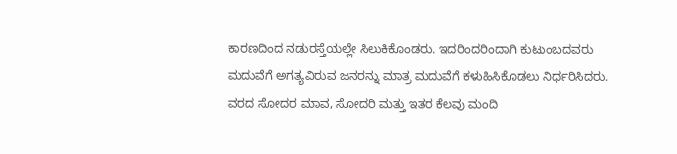ಕಾರಣದಿಂದ ನಡುರಸ್ತೆಯಲ್ಲೇ ಸಿಲುಕಿಕೊಂಡರು. ಇದರಿಂದರಿಂದಾಗಿ ಕುಟುಂಬದವರು ಮದುವೆಗೆ ಅಗತ್ಯವಿರುವ ಜನರನ್ನು ಮಾತ್ರ ಮದುವೆಗೆ ಕಳುಹಿಸಿಕೊಡಲು ನಿರ್ಧರಿಸಿದರು. ವರದ ಸೋದರ ಮಾವ, ಸೋದರಿ ಮತ್ತು ಇತರ ಕೆಲವು ಮಂದಿ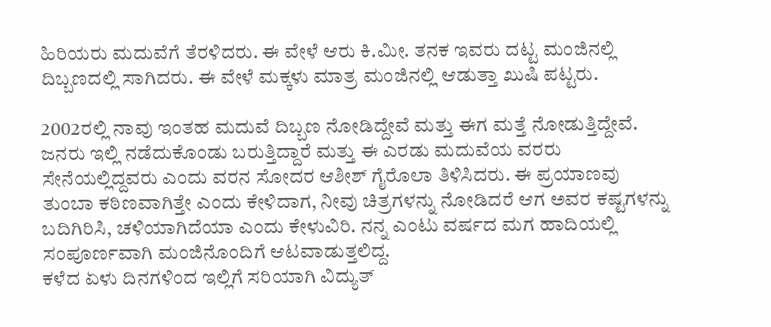ಹಿರಿಯರು ಮದುವೆಗೆ ತೆರಳಿದರು. ಈ ವೇಳೆ ಆರು ಕಿ.ಮೀ. ತನಕ ಇವರು ದಟ್ಟ ಮಂಜಿನಲ್ಲಿ ದಿಬ್ಬಣದಲ್ಲಿ ಸಾಗಿದರು. ಈ ವೇಳೆ ಮಕ್ಕಳು ಮಾತ್ರ ಮಂಜಿನಲ್ಲಿ ಆಡುತ್ತಾ ಖುಷಿ ಪಟ್ಟರು.

2002ರಲ್ಲಿ ನಾವು ಇಂತಹ ಮದುವೆ ದಿಬ್ಬಣ ನೋಡಿದ್ದೇವೆ ಮತ್ತು ಈಗ ಮತ್ತೆ ನೋಡುತ್ತಿದ್ದೇವೆ. ಜನರು ಇಲ್ಲಿ ನಡೆದುಕೊಂಡು ಬರುತ್ತಿದ್ದಾರೆ ಮತ್ತು ಈ ಎರಡು ಮದುವೆಯ ವರರು ಸೇನೆಯಲ್ಲಿದ್ದವರು ಎಂದು ವರನ ಸೋದರ ಆಶೀಶ್ ಗೈರೊಲಾ ತಿಳಿಸಿದರು. ಈ ಪ್ರಯಾಣವು ತುಂಬಾ ಕಠಿಣವಾಗಿತ್ತೇ ಎಂದು ಕೇಳಿದಾಗ, ನೀವು ಚಿತ್ರಗಳನ್ನು ನೋಡಿದರೆ ಆಗ ಅವರ ಕಷ್ಟಗಳನ್ನು ಬದಿಗಿರಿಸಿ, ಚಳಿಯಾಗಿದೆಯಾ ಎಂದು ಕೇಳುವಿರಿ. ನನ್ನ ಎಂಟು ವರ್ಷದ ಮಗ ಹಾದಿಯಲ್ಲಿ ಸಂಪೂರ್ಣವಾಗಿ ಮಂಜಿನೊಂದಿಗೆ ಆಟವಾಡುತ್ತಲಿದ್ದ.
ಕಳೆದ ಏಳು ದಿನಗಳಿಂದ ಇಲ್ಲಿಗೆ ಸರಿಯಾಗಿ ವಿದ್ಯುತ್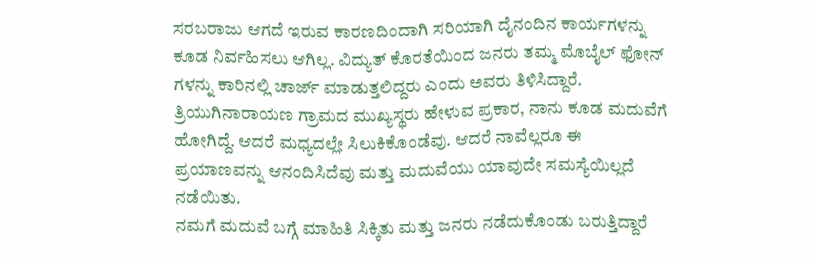ಸರಬರಾಜು ಆಗದೆ ಇರುವ ಕಾರಣದಿಂದಾಗಿ ಸರಿಯಾಗಿ ದೈನಂದಿನ ಕಾರ್ಯಗಳನ್ನು ಕೂಡ ನಿರ್ವಹಿಸಲು ಆಗಿಲ್ಲ. ವಿದ್ಯುತ್ ಕೊರತೆಯಿಂದ ಜನರು ತಮ್ಮ ಮೊಬೈಲ್ ಫೋನ್ ಗಳನ್ನು ಕಾರಿನಲ್ಲಿ ಚಾರ್ಜ್ ಮಾಡುತ್ತಲಿದ್ದರು ಎಂದು ಅವರು ತಿಳಿಸಿದ್ದಾರೆ. ತ್ರಿಯುಗಿನಾರಾಯಣ ಗ್ರಾಮದ ಮುಖ್ಯಸ್ಥರು ಹೇಳುವ ಪ್ರಕಾರ, ನಾನು ಕೂಡ ಮದುವೆಗೆ ಹೋಗಿದ್ದೆ. ಆದರೆ ಮಧ್ಯದಲ್ಲೇ ಸಿಲುಕಿಕೊಂಡೆವು. ಆದರೆ ನಾವೆಲ್ಲರೂ ಈ ಪ್ರಯಾಣವನ್ನು ಆನಂದಿಸಿದೆವು ಮತ್ತು ಮದುವೆಯು ಯಾವುದೇ ಸಮಸ್ಯೆಯಿಲ್ಲದೆ ನಡೆಯಿತು.
ನಮಗೆ ಮದುವೆ ಬಗ್ಗೆ ಮಾಹಿತಿ ಸಿಕ್ಕಿತು ಮತ್ತು ಜನರು ನಡೆದುಕೊಂಡು ಬರುತ್ತಿದ್ದಾರೆ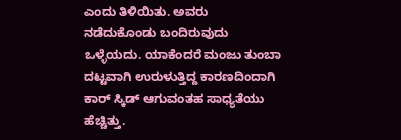ಎಂದು ತಿಳಿಯಿತು. ಅವರು ನಡೆದುಕೊಂಡು ಬಂದಿರುವುದು ಒಳ್ಳೆಯದು. ಯಾಕೆಂದರೆ ಮಂಜು ತುಂಬಾ ದಟ್ಟವಾಗಿ ಉರುಳುತ್ತಿದ್ದ ಕಾರಣದಿಂದಾಗಿ ಕಾರ್ ಸ್ಕಿಡ್ ಆಗುವಂತಹ ಸಾಧ್ಯತೆಯು ಹೆಚ್ಚಿತ್ತು.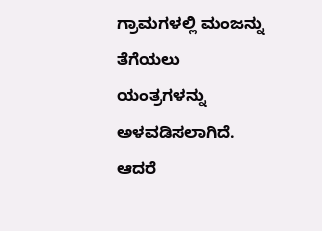ಗ್ರಾಮಗಳಲ್ಲಿ ಮಂಜನ್ನು ತೆಗೆಯಲು ಯಂತ್ರಗಳನ್ನು ಅಳವಡಿಸಲಾಗಿದೆ. ಆದರೆ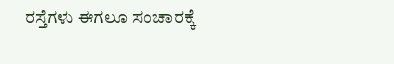ರಸ್ತೆಗಳು ಈಗಲೂ ಸಂಚಾರಕ್ಕೆ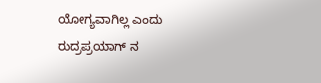ಯೋಗ್ಯವಾಗಿಲ್ಲ ಎಂದು ರುದ್ರಪ್ರಯಾಗ್ ನ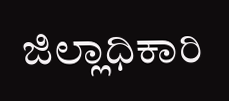ಜಿಲ್ಲಾಧಿಕಾರಿ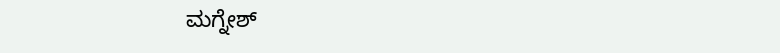ಮಗ್ನೇಶ್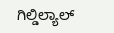ಗಿಲ್ಡಿಲ್ಯಾಲ್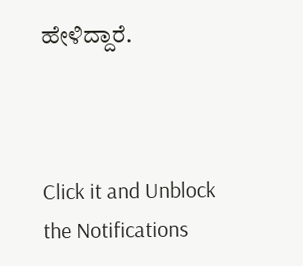ಹೇಳಿದ್ದಾರೆ.



Click it and Unblock the Notifications